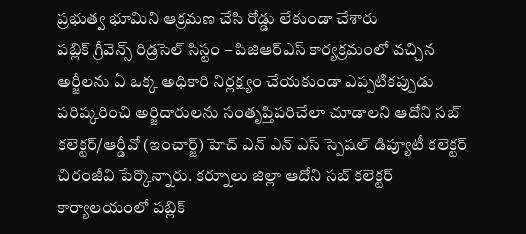ప్రభుత్వ భూమిని ఆక్రమణ చేసి రోడ్డు లేకుండా చేశారు
పబ్లిక్ గ్రీవెన్స్ రిడ్రసెల్ సిస్టం – పిజిఆర్ఎస్ కార్యక్రమంలో వచ్చిన అర్జీలను ఏ ఒక్క అధికారి నిర్లక్ష్యం చేయకుండా ఎప్పటికప్పుడు పరిష్కరించి అర్జిదారులను సంతృప్తిపరిచేలా చూడాలని ఆదోని సబ్ కలెక్టర్/ఆర్డీవో (ఇంచార్జ్) హెచ్ ఎన్ ఎన్ ఎస్ స్పెషల్ డిప్యూటీ కలెక్టర్ చిరంజీవి పేర్కొన్నారు. కర్నూలు జిల్లా ఆదోని సబ్ కలెక్టర్ కార్యాలయంలో పబ్లిక్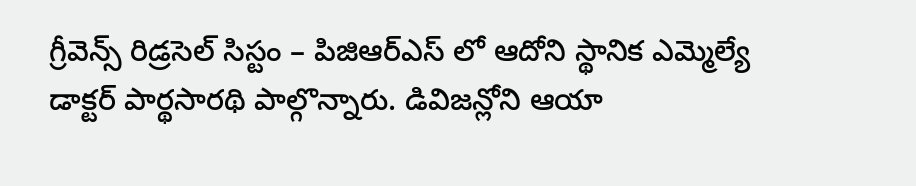గ్రీవెన్స్ రిడ్రసెల్ సిస్టం – పిజిఆర్ఎస్ లో ఆదోని స్థానిక ఎమ్మెల్యే డాక్టర్ పార్థసారథి పాల్గొన్నారు. డివిజన్లోని ఆయా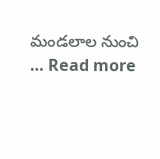మండలాల నుంచి … Read more